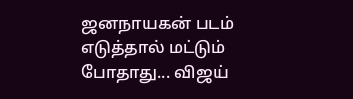ஜனநாயகன் படம் எடுத்தால் மட்டும் போதாது... விஜய்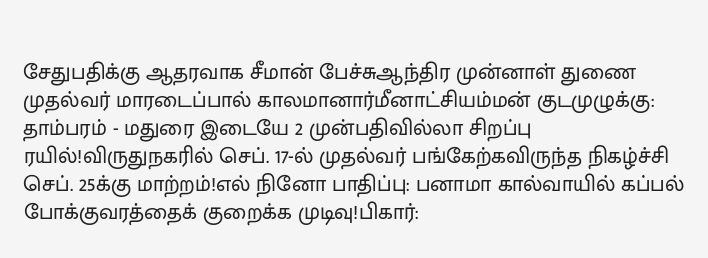சேதுபதிக்கு ஆதரவாக சீமான் பேச்சுஆந்திர முன்னாள் துணை முதல்வர் மாரடைப்பால் காலமானார்மீனாட்சியம்மன் குடமுழுக்கு: தாம்பரம் - மதுரை இடையே 2 முன்பதிவில்லா சிறப்பு ரயில்!விருதுநகரில் செப். 17-ல் முதல்வர் பங்கேற்கவிருந்த நிகழ்ச்சி செப். 25க்கு மாற்றம்!எல் நினோ பாதிப்பு: பனாமா கால்வாயில் கப்பல் போக்குவரத்தைக் குறைக்க முடிவு!பிகார்: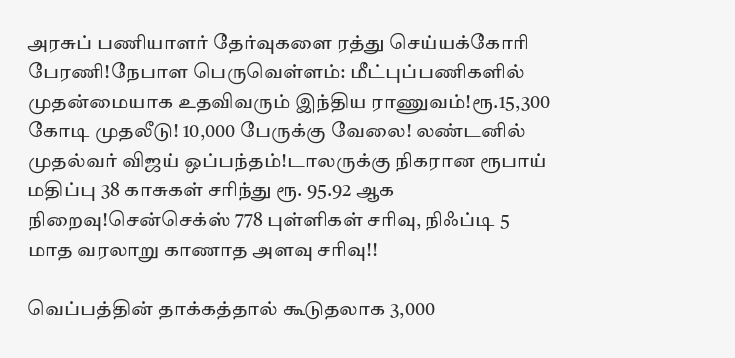அரசுப் பணியாளர் தேர்வுகளை ரத்து செய்யக்கோரி பேரணி!நேபாள பெருவெள்ளம்: மீட்புப்பணிகளில் முதன்மையாக உதவிவரும் இந்திய ராணுவம்!ரூ.15,300 கோடி முதலீடு! 10,000 பேருக்கு வேலை! லண்டனில் முதல்வர் விஜய் ஒப்பந்தம்!டாலருக்கு நிகரான ரூபாய் மதிப்பு 38 காசுகள் சரிந்து ரூ. 95.92 ஆக நிறைவு!சென்செக்ஸ் 778 புள்ளிகள் சரிவு, நிஃப்டி 5 மாத வரலாறு காணாத அளவு சரிவு!!

வெப்பத்தின் தாக்கத்தால் கூடுதலாக 3,000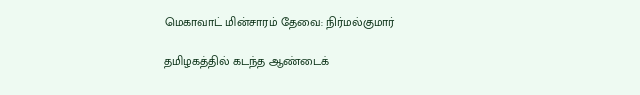மெகாவாட் மின்சாரம் தேவை: நிர்மல்குமார்

தமிழகத்தில் கடந்த ஆண்டைக்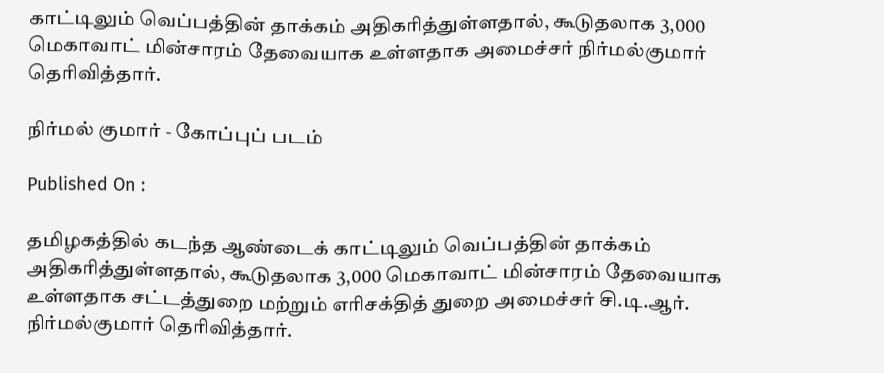காட்டிலும் வெப்பத்தின் தாக்கம் அதிகரித்துள்ளதால், கூடுதலாக 3,000 மெகாவாட் மின்சாரம் தேவையாக உள்ளதாக அமைச்சர் நிர்மல்குமார் தெரிவித்தார்.

நிர்மல் குமார் - கோப்புப் படம்

Published On :

தமிழகத்தில் கடந்த ஆண்டைக் காட்டிலும் வெப்பத்தின் தாக்கம் அதிகரித்துள்ளதால், கூடுதலாக 3,000 மெகாவாட் மின்சாரம் தேவையாக உள்ளதாக சட்டத்துறை மற்றும் எரிசக்தித் துறை அமைச்சர் சி.டி.ஆர். நிர்மல்குமார் தெரிவித்தார்.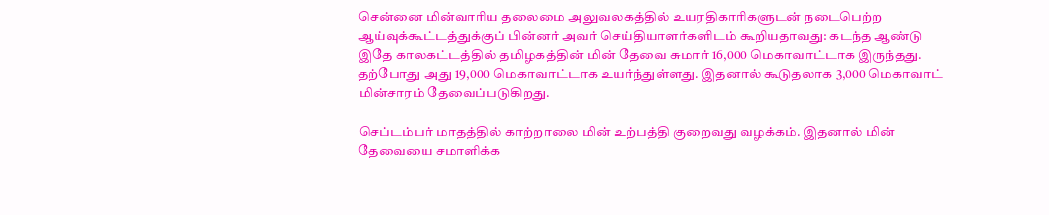சென்னை மின்வாரிய தலைமை அலுவலகத்தில் உயரதிகாரிகளுடன் நடைபெற்ற ஆய்வுக்கூட்டத்துக்குப் பின்னர் அவர் செய்தியாளர்களிடம் கூறியதாவது: கடந்த ஆண்டு இதே காலகட்டத்தில் தமிழகத்தின் மின் தேவை சுமார் 16,000 மெகாவாட்டாக இருந்தது. தற்போது அது 19,000 மெகாவாட்டாக உயர்ந்துள்ளது. இதனால் கூடுதலாக 3,000 மெகாவாட் மின்சாரம் தேவைப்படுகிறது.

செப்டம்பர் மாதத்தில் காற்றாலை மின் உற்பத்தி குறைவது வழக்கம். இதனால் மின் தேவையை சமாளிக்க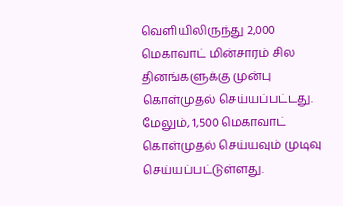வெளியிலிருந்து 2,000 மெகாவாட் மின்சாரம் சில தினங்களுக்கு முன்பு கொள்முதல் செய்யப்பட்டது. மேலும், 1,500 மெகாவாட் கொள்முதல் செய்யவும் முடிவு செய்யப்பட்டுள்ளது.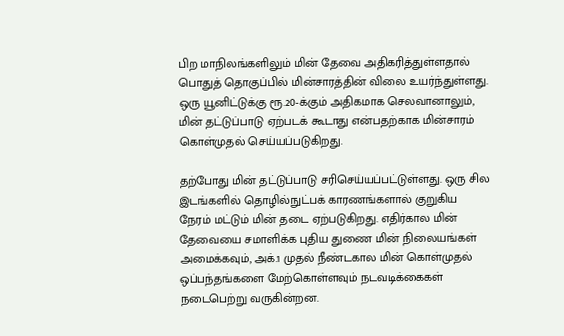பிற மாநிலங்களிலும் மின் தேவை அதிகரித்துள்ளதால் பொதுத் தொகுப்பில் மின்சாரத்தின் விலை உயர்ந்துள்ளது. ஒரு யூனிட்டுக்கு ரூ.20-க்கும் அதிகமாக செலவானாலும், மின் தட்டுப்பாடு ஏற்படக் கூடாது என்பதற்காக மின்சாரம் கொள்முதல் செய்யப்படுகிறது.

தற்போது மின் தட்டுப்பாடு சரிசெய்யப்பட்டுள்ளது. ஒரு சில இடங்களில் தொழில்நுட்பக் காரணங்களால் குறுகிய நேரம் மட்டும் மின் தடை ஏற்படுகிறது. எதிர்கால மின் தேவையை சமாளிக்க புதிய துணை மின் நிலையங்கள் அமைக்கவும், அக்.1 முதல் நீண்டகால மின் கொள்முதல் ஒப்பந்தங்களை மேற்கொள்ளவும் நடவடிக்கைகள் நடைபெற்று வருகின்றன.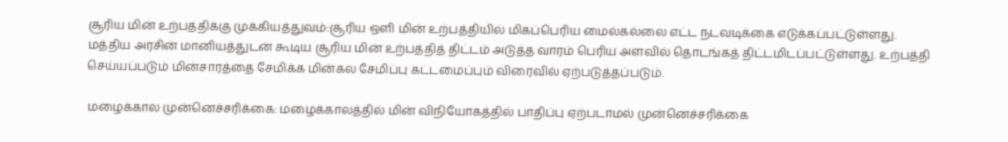சூரிய மின் உற்பத்திக்கு முக்கியத்துவம்:சூரிய ஒளி மின் உற்பத்தியில் மிகப்பெரிய மைல்கல்லை எட்ட நடவடிக்கை எடுக்கப்பட்டுள்ளது. மத்திய அரசின் மானியத்துடன் கூடிய சூரிய மின் உற்பத்தித் திட்டம் அடுத்த வாரம் பெரிய அளவில் தொடங்கத் திட்டமிடப்பட்டுள்ளது. உற்பத்தி செய்யப்படும் மின்சாரத்தை சேமிக்க மின்கல சேமிப்பு கட்டமைப்பும் விரைவில் ஏற்படுத்தப்படும்.

மழைக்கால முன்னெச்சரிக்கை: மழைக்காலத்தில் மின் விநியோகத்தில் பாதிப்பு ஏற்படாமல் முன்னெச்சரிக்கை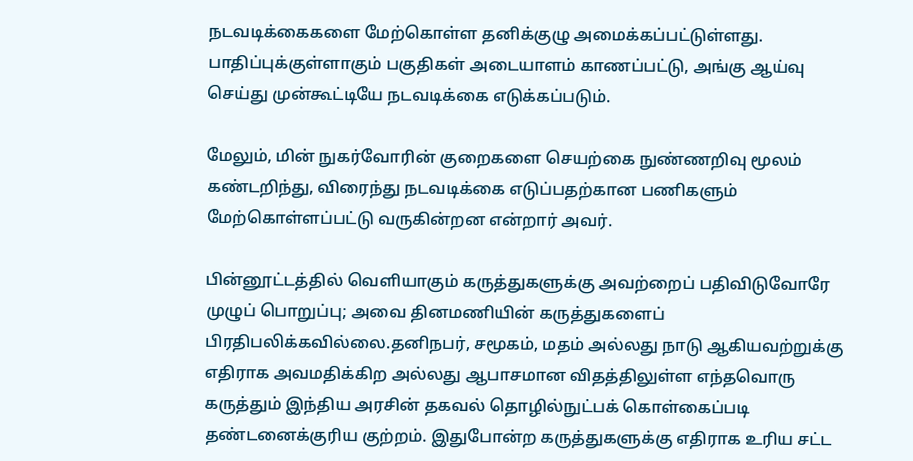நடவடிக்கைகளை மேற்கொள்ள தனிக்குழு அமைக்கப்பட்டுள்ளது. பாதிப்புக்குள்ளாகும் பகுதிகள் அடையாளம் காணப்பட்டு, அங்கு ஆய்வு செய்து முன்கூட்டியே நடவடிக்கை எடுக்கப்படும்.

மேலும், மின் நுகர்வோரின் குறைகளை செயற்கை நுண்ணறிவு மூலம் கண்டறிந்து, விரைந்து நடவடிக்கை எடுப்பதற்கான பணிகளும் மேற்கொள்ளப்பட்டு வருகின்றன என்றார் அவர்.

பின்னூட்டத்தில் வெளியாகும் கருத்துகளுக்கு அவற்றைப் பதிவிடுவோரே முழுப் பொறுப்பு; அவை தினமணியின் கருத்துகளைப் பிரதிபலிக்கவில்லை.தனிநபர், சமூகம், மதம் அல்லது நாடு ஆகியவற்றுக்கு எதிராக அவமதிக்கிற அல்லது ஆபாசமான விதத்திலுள்ள எந்தவொரு கருத்தும் இந்திய அரசின் தகவல் தொழில்நுட்பக் கொள்கைப்படி தண்டனைக்குரிய குற்றம். இதுபோன்ற கருத்துகளுக்கு எதிராக உரிய சட்ட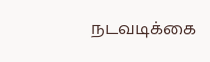நடவடிக்கை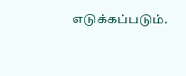எடுக்கப்படும்.